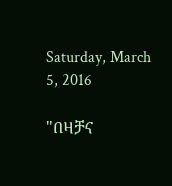Saturday, March 5, 2016

"በዛቻና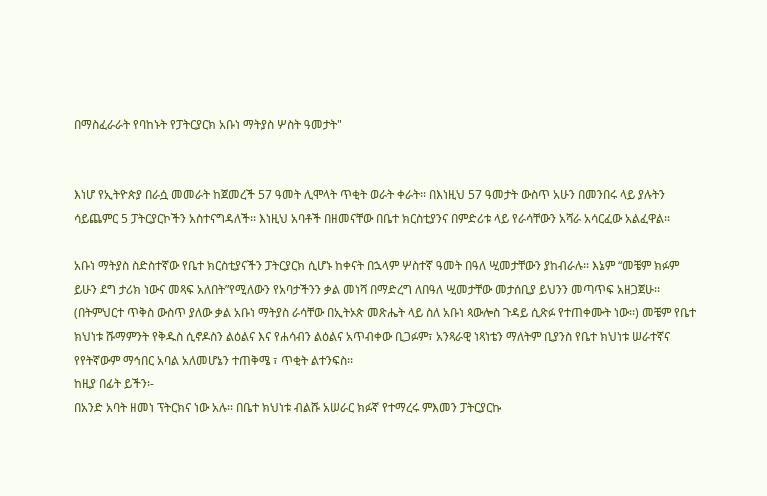በማስፈራራት የባከኑት የፓትርያርክ አቡነ ማትያስ ሦስት ዓመታት"


እነሆ የኢትዮጵያ በራሷ መመራት ከጀመረች 57 ዓመት ሊሞላት ጥቂት ወራት ቀራት፡፡ በእነዚህ 57 ዓመታት ውስጥ አሁን በመንበሩ ላይ ያሉትን ሳይጨምር 5 ፓትርያርኮችን አስተናግዳለች፡፡ እነዚህ አባቶች በዘመናቸው በቤተ ክርስቲያንና በምድሪቱ ላይ የራሳቸውን አሻራ አሳርፈው አልፈዋል፡፡

አቡነ ማትያስ ስድስተኛው የቤተ ክርስቲያናችን ፓትርያርክ ሲሆኑ ከቀናት በኋላም ሦስተኛ ዓመት በዓለ ሢመታቸውን ያከብራሉ፡፡ እኔም “መቼም ክፉም ይሁን ደግ ታሪክ ነውና መጻፍ አለበት”የሚለውን የአባታችንን ቃል መነሻ በማድረግ ለበዓለ ሢመታቸው መታሰቢያ ይህንን መጣጥፍ አዘጋጀሁ፡፡ (በትምህርተ ጥቅስ ውስጥ ያለው ቃል አቡነ ማትያስ ራሳቸው በኢትኦጵ መጽሔት ላይ ስለ አቡነ ጳውሎስ ጉዳይ ሲጽፉ የተጠቀሙት ነው፡፡) መቼም የቤተ ክህነቱ ሹማምንት የቅዱስ ሲኖዶስን ልዕልና እና የሐሳብን ልዕልና አጥብቀው ቢጋፉም፣ አንጻራዊ ነጻነቴን ማለትም ቢያንስ የቤተ ክህነቱ ሠራተኛና የየትኛውም ማኅበር አባል አለመሆኔን ተጠቅሜ ፣ ጥቂት ልተንፍስ፡፡
ከዚያ በፊት ይችን፡-
በአንድ አባት ዘመነ ፕትርክና ነው አሉ፡፡ በቤተ ክህነቱ ብልሹ አሠራር ክፉኛ የተማረሩ ምእመን ፓትርያርኩ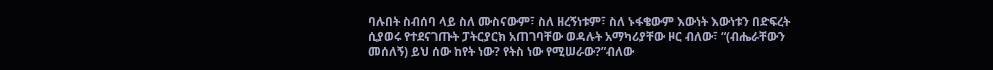ባሉበት ስብሰባ ላይ ስለ ሙስናውም፣ ስለ ዘረኝነቱም፣ ስለ ኑፋቄውም እውነት እውነቱን በድፍረት ሲያወሩ የተደናገጡት ፓትርያርክ አጠገባቸው ወዳሉት አማካሪያቸው ዞር ብለው፣ “(ብሔራቸውን መሰለኝ) ይህ ሰው ከየት ነው? የትስ ነው የሚሠራው?”ብለው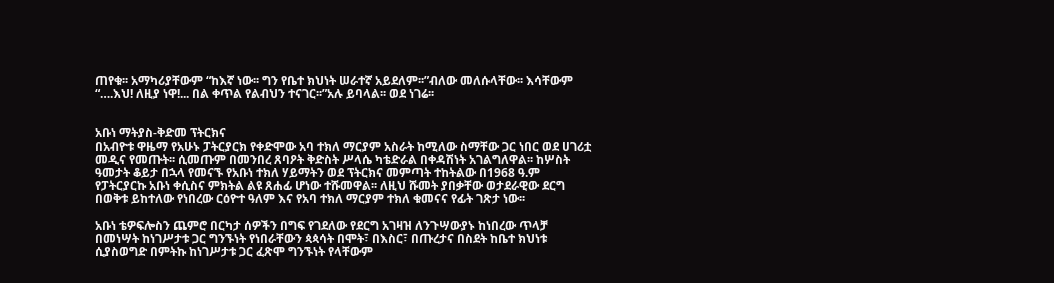ጠየቁ፡፡ አማካሪያቸውም “ከእኛ ነው፡፡ ግን የቤተ ክህነት ሠራተኛ አይደለም፡፡”ብለው መለሱላቸው፡፡ እሳቸውም “….እህ! ለዚያ ነዋ!... በል ቀጥል የልብህን ተናገር፡፡”አሉ ይባላል፡፡ ወደ ነገሬ፡፡


አቡነ ማትያስ-ቅድመ ፕትርክና
በአብዮቱ ዋዜማ የአሁኑ ፓትርያርክ የቀድሞው አባ ተክለ ማርያም አስራት ከሚለው ስማቸው ጋር ነበር ወደ ሀገሪቷ መዲና የመጡት፡፡ ሲመጡም በመንበረ ጸባዖት ቅድስት ሥላሴ ካቴድራል በቀዳሽነት አገልግለዋል፡፡ ከሦስት ዓመታት ቆይታ በኋላ የመናኙ የአቡነ ተክለ ሃይማትን ወደ ፕትርክና መምጣት ተከትልው በ1968 ዓ.ም የፓትርያርኩ አቡነ ቀሲስና ምክትል ልዩ ጸሐፊ ሆነው ተሹመዋል፡፡ ለዚህ ሹመት ያበቃቸው ወታደራዊው ደርግ በወቅቱ ይከተለው የነበረው ርዕዮተ ዓለም እና የአባ ተክለ ማርያም ተክለ ቁመናና የፊት ገጽታ ነው፡፡

አቡነ ቴዎፍሎስን ጨምሮ በርካታ ሰዎችን በግፍ የገደለው የደርግ አገዛዝ ለንጉሣውያኑ ከነበረው ጥላቻ በመነሣት ከነገሥታቱ ጋር ግንኙነት የነበራቸውን ጳጳሳት በሞት፣ በእስር፣ በጡረታና በስደት ከቤተ ክህነቱ ሲያስወግድ በምትኩ ከነገሥታቱ ጋር ፈጽሞ ግንኙነት የላቸውም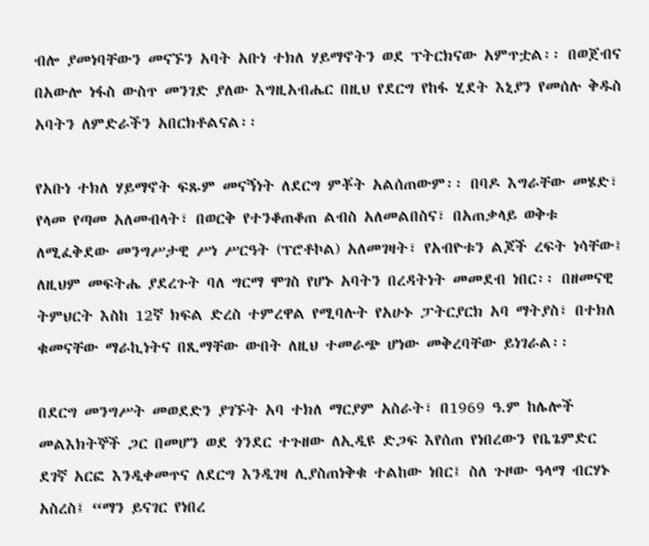ብሎ ያመነባቸውን መናኙን አባት አቡነ ተክለ ሃይማኖትን ወደ ፕትርክናው አምጥቷል፡፡ በወጀብና በአውሎ ነፋስ ውስጥ መንገድ ያለው እግዚአብሔር በዚህ የደርግ የከፋ ሂደት እኒያን የመሰሉ ቅዱስ አባትን ለምድራችን አበርክቶልናል፡፡

የአቡነ ተክለ ሃይማኖት ፍጹም መናኝነት ለደርግ ምቾት አልሰጠውም፡፡ በባዶ እግራቸው መሄድ፣ የላመ የጣመ አለመብላት፣ በወርቅ የተንቆጠቆጠ ልብስ አለመልበስና፣ በአጠቃላይ ወቅቱ ለሚፈቅደው መንግሥታዊ ሥነ ሥርዓት (ፕሮቶኮል) አለመገዛት፣ የአብዮቱን ልጆች ረፍት ነሳቸው፤ ለዚህም መፍትሔ ያደረጉት ባለ ግርማ ሞገስ የሆኑ አባትን በረዳትነት መመደብ ነበር፡፡ በዘመናዊ ትምህርት እስከ 12ኛ ክፍል ድረስ ተምረዋል የሚባሉት የአሁኑ ፓትርያርክ አባ ማትያስ፣ በተክለ ቁመናቸው ማራኪነትና በጺማቸው ውበት ለዚህ ተመራጭ ሆነው መቅረባቸው ይነገራል፡፡

በደርግ መንግሥት መወደድን ያገኙት አባ ተክለ ማርያም አስራት፣ በ1969 ዓ.ም ከሌሎች መልእክትኞች ጋር በመሆን ወደ ጎንደር ተጉዘው ለኢዲዩ ድጋፍ እየሰጠ የነበረውን የቤጌምድር ደገኛ አርፎ እንዲቀመጥና ለደርግ እንዲገዛ ሊያስጠነቅቁ ተልከው ነበር፤ ስለ ጉዞው ዓላማ ብርሃኑ አስረስ፤ “ማን ይናገር የነበረ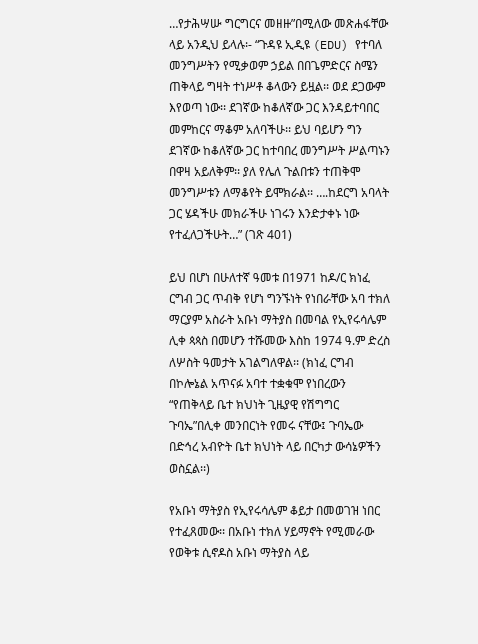…የታሕሣሡ ግርግርና መዘዙ”በሚለው መጽሐፋቸው ላይ አንዲህ ይላሉ፡- “ጉዳዩ ኢዲዩ (EDU) የተባለ መንግሥትን የሚቃወም ኃይል በበጌምድርና ስሜን ጠቅላይ ግዛት ተነሥቶ ቆላውን ይዟል፡፡ ወደ ደጋውም እየወጣ ነው፡፡ ደገኛው ከቆለኛው ጋር እንዳይተባበር መምከርና ማቆም አለባችሁ፡፡ ይህ ባይሆን ግን ደገኛው ከቆለኛው ጋር ከተባበረ መንግሥት ሥልጣኑን በዋዛ አይለቅም፡፡ ያለ የሌለ ጉልበቱን ተጠቅሞ መንግሥቱን ለማቆየት ይሞክራል፡፡ ….ከደርግ አባላት ጋር ሄዳችሁ መክራችሁ ነገሩን እንድታቀኑ ነው የተፈለጋችሁት…” (ገጽ 401)

ይህ በሆነ በሁለተኛ ዓመቱ በ1971 ከዶ/ር ክነፈ ርግብ ጋር ጥብቅ የሆነ ግንኙነት የነበራቸው አባ ተክለ ማርያም አስራት አቡነ ማትያስ በመባል የኢየሩሳሌም ሊቀ ጳጳስ በመሆን ተሹመው እስከ 1974 ዓ.ም ድረስ ለሦስት ዓመታት አገልግለዋል፡፡ (ክነፈ ርግብ በኮሎኔል አጥናፉ አባተ ተቋቁሞ የነበረውን “የጠቅላይ ቤተ ክህነት ጊዜያዊ የሽግግር ጉባኤ”በሊቀ መንበርነት የመሩ ናቸው፤ ጉባኤው በድኅረ አብዮት ቤተ ክህነት ላይ በርካታ ውሳኔዎችን ወስኗል፡፡)

የአቡነ ማትያስ የኢየሩሳሌም ቆይታ በመወገዝ ነበር የተፈጸመው፡፡ በአቡነ ተክለ ሃይማኖት የሚመራው የወቅቱ ሲኖዶስ አቡነ ማትያስ ላይ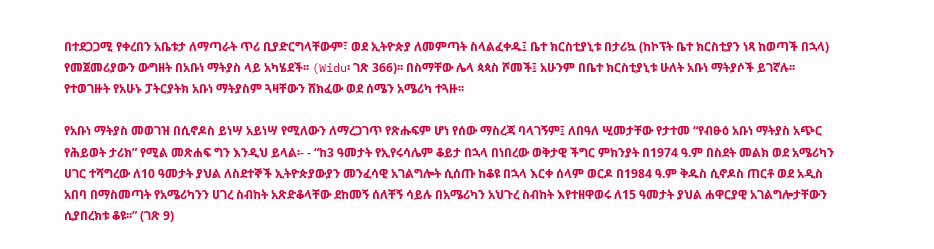በተደጋጋሚ የቀረበን አቤቱታ ለማጣራት ጥሪ ቢያድርግላቸውም፣ ወደ ኢትዮጵያ ለመምጣት ስላልፈቀዱ፤ ቤተ ክርስቲያኒቱ በታሪኳ (ከኮፕት ቤተ ክርስቲያን ነጻ ከወጣች በኋላ) የመጀመሪያውን ውግዘት በአቡነ ማትያስ ላይ አካሄደች፡፡ (Widu፡ ገጽ 366)፡፡ በስማቸው ሌላ ጳጳስ ሾመች፤ አሁንም በቤተ ክርስቲያኒቱ ሁለት አቡነ ማትያሶች ይገኛሉ፡፡ የተወገዙት የአሁኑ ፓትርያትክ አቡነ ማትያስም ጓዛቸውን ሸክፈው ወደ ሰሜን አሜሪካ ተጓዙ፡፡

የአቡነ ማትያስ መወገዝ በሲኖዶስ ይነሣ አይነሣ የሚለውን ለማረጋገጥ የጽሑፍም ሆነ የሰው ማስረጃ ባላገኝም፤ ለበዓለ ሢመታቸው የታተመ “የብፁዕ አቡነ ማትያስ አጭር የሕይወት ታሪክ” የሚል መጽሐፍ ግን እንዲህ ይላል፡- - “ከ3 ዓመታት የኢየሩሳሌም ቆይታ በኋላ በነበረው ወቅታዊ ችግር ምክንያት በ1974 ዓ.ም በስደት መልክ ወደ አሜሪካን ሀገር ተሻግረው ለ10 ዓመታት ያህል ለስደተኞች ኢትዮጵያውያን መንፈሳዊ አገልግሎት ሲሰጡ ከቆዩ በኋላ እርቀ ሰላም ወርዶ በ1984 ዓ.ም ቅዱስ ሲኖዶስ ጠርቶ ወደ አዲስ አበባ በማስመጣት የአሜሪካንን ሀገረ ስብከት አጽድቆላቸው ደከመኝ ሰለቸኝ ሳይሉ በአሜሪካን አህጉረ ስብከት እየተዘዋወሩ ለ15 ዓመታት ያህል ሐዋርያዊ አገልግሎታቸውን ሲያበረክቱ ቆዩ፡፡” (ገጽ 9)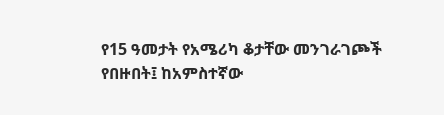የ15 ዓመታት የአሜሪካ ቆታቸው መንገራገጮች የበዙበት፤ ከአምስተኛው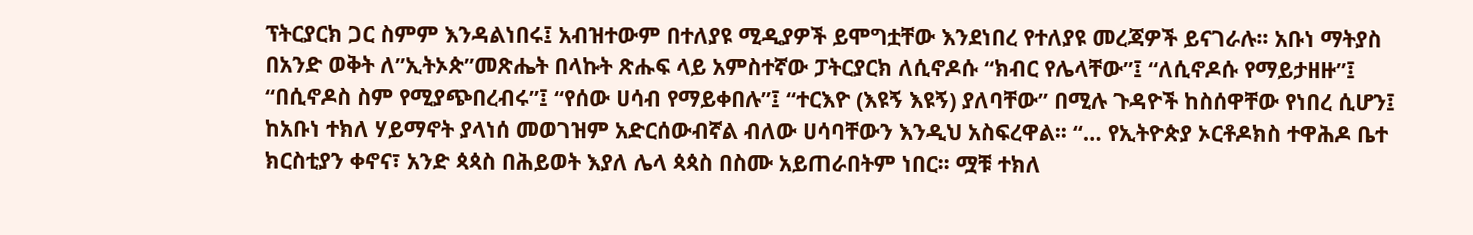ፕትርያርክ ጋር ስምም እንዳልነበሩ፤ አብዝተውም በተለያዩ ሚዲያዎች ይሞግቷቸው እንደነበረ የተለያዩ መረጃዎች ይናገራሉ፡፡ አቡነ ማትያስ በአንድ ወቅት ለ”ኢትኦጵ”መጽሔት በላኩት ጽሑፍ ላይ አምስተኛው ፓትርያርክ ለሲኖዶሱ “ክብር የሌላቸው”፤ “ለሲኖዶሱ የማይታዘዙ”፤ “በሲኖዶስ ስም የሚያጭበረብሩ”፤ “የሰው ሀሳብ የማይቀበሉ”፤ “ተርእዮ (እዩኝ እዩኝ) ያለባቸው” በሚሉ ጉዳዮች ከስሰዋቸው የነበረ ሲሆን፤ ከአቡነ ተክለ ሃይማኖት ያላነሰ መወገዝም አድርሰውብኛል ብለው ሀሳባቸውን እንዲህ አስፍረዋል፡፡ “… የኢትዮጵያ ኦርቶዶክስ ተዋሕዶ ቤተ ክርስቲያን ቀኖና፣ አንድ ጳጳስ በሕይወት እያለ ሌላ ጳጳስ በስሙ አይጠራበትም ነበር፡፡ ሟቹ ተክለ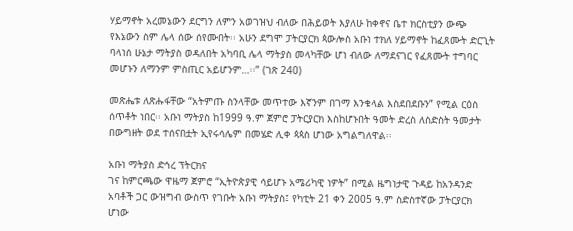ሃይማኖት አረመኔውን ደርግን ለምን አወገዝህ ብለው በሕይወት እያለሁ ከቀኖና ቤተ ክርስቲያን ውጭ የእኔውን ስም ሌላ ሰው ሰየሙበት፡፡ አሁን ደግሞ ፓትርያርክ ጳውሎስ አቡነ ተክለ ሃይማኖት ከፈጸሙት ድርጊት ባላነሰ ሁኔታ ማትያስ ወዳለበት አካባቢ ሌላ ማትያስ መላካቸው ሆነ ብለው ለማደናገር የፈጸሙት ተግባር መሆኑን ለማንም ምስጢር አይሆንም…፡፡” (ገጽ 240)

መጽሔቱ ለጽሑፋቸው “አትምጡ ስንላቸው መጥተው እኛንም በገማ እንቁላል እስደበደቡን” የሚል ርዕስ ሰጥቶት ነበር፡፡ አቡነ ማትያስ ከ1999 ዓ.ም ጀምሮ ፓትርያርክ እስከሆኑበት ዓመት ድረስ ለስድስት ዓመታት በውግዘት ወደ ተሰናበቷት ኢየሩሳሌም በመሄድ ሊቀ ጳጳስ ሆነው አግልግለዋል፡፡

አቡነ ማትያስ ድኅረ ፕትርክና
ገና ከምርጫው ዋዜማ ጀምሮ “ኢትዮጵያዊ ሳይሆኑ አሜሪካዊ ነዎት” በሚል ዜግነታዊ ጉዳይ ከአንዳንድ አባቶች ጋር ውዝግብ ውስጥ የገቡት አቡነ ማትያስ፤ የካቲት 21 ቀን 2005 ዓ.ም ስድስተኛው ፓትርያርክ ሆነው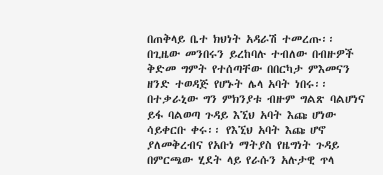በጠቅላይ ቤተ ክህነት አዳራሽ ተመረጡ፡፡ በጊዜው መንበሩን ይረከባሉ ተብለው በብዙዎች ቅድመ ግምት የተሰጣቸው በበርካታ ምእመናን ዘንድ ተወዳጅ የሆኑት ሌላ አባት ነበሩ፡፡ በተቃራኒው ግን ምክንያቱ ብዙም ግልጽ ባልሆነና ይፋ ባልወጣ ጉዳይ እኚህ አባት እጩ ሆነው ሳይቀርቡ ቀሩ፡፡ የእኚህ አባት እጩ ሆኖ ያለመቅረብና የአቡነ ማትያስ የዜግነት ጉዳይ በምርጫው ሂደት ላይ የራሱን አሉታዊ ጥላ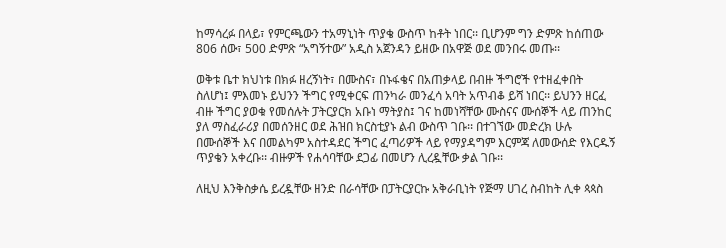ከማሳረፉ በላይ፣ የምርጫውን ተአማኒነት ጥያቄ ውስጥ ከቶት ነበር፡፡ ቢሆንም ግን ድምጽ ከሰጠው 806 ሰው፣ 500 ድምጽ “አግኝተው” አዲስ አጀንዳን ይዘው በአዋጅ ወደ መንበሩ መጡ፡፡

ወቅቱ ቤተ ክህነቱ በክፉ ዘረኝነት፣ በሙስና፣ በኑፋቄና በአጠቃላይ በብዙ ችግሮች የተዘፈቀበት ስለሆነ፤ ምእመኑ ይህንን ችግር የሚቀርፍ ጠንካራ መንፈሳ አባት አጥብቆ ይሻ ነበር፡፡ ይህንን ዘርፈ ብዙ ችግር ያወቁ የመሰሉት ፓትርያርክ አቡነ ማትያስ፤ ገና ከመነሻቸው ሙስናና ሙሰኞች ላይ ጠንከር ያለ ማስፈራሪያ በመሰንዘር ወደ ሕዝበ ክርስቲያኑ ልብ ውስጥ ገቡ፡፡ በተገኘው መድረክ ሁሉ በሙሰኞች እና በመልካም አስተዳደር ችግር ፈጣሪዎች ላይ የማያዳግም እርምጃ ለመውሰድ የእርዱኝ ጥያቄን አቀረቡ፡፡ ብዙዎች የሐሳባቸው ደጋፊ በመሆን ሊረዷቸው ቃል ገቡ፡፡

ለዚህ እንቅስቃሴ ይረዷቸው ዘንድ በራሳቸው በፓትርያርኩ አቅራቢነት የጅማ ሀገረ ስብከት ሊቀ ጳጳስ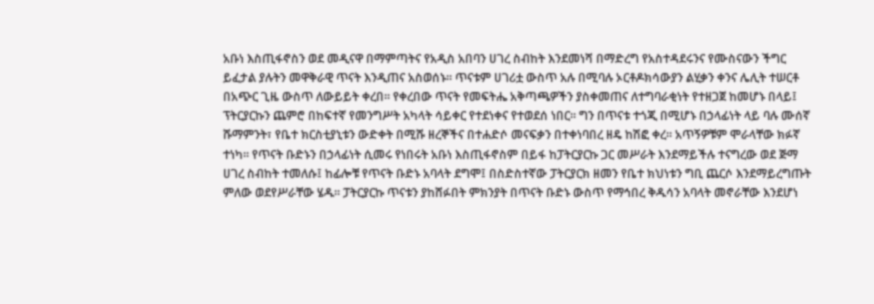አቡነ እስጢፋኖስን ወደ መዲናዋ በማምጣትና የአዲስ አበባን ሀገረ ስብከት እንደመነሻ በማድረግ የአስተዳደሩንና የሙስናውን ችግር ይፈታል ያሉትን መዋቅራዊ ጥናት እንዲጠና አስወሰኑ፡፡ ጥናቱም ሀገሪቷ ውስጥ አሉ በሚባሉ ኦርቶዶክሳውያን ልሂቃን ቀንና ሌሊት ተሠርቶ በአጭር ጊዜ ውስጥ ለውይይት ቀረበ፡፡ የቀረበው ጥናት የመፍትሔ አቅጣጫዎችን ያስቀመጠና ለተግባራቂነት የተዘጋጀ ከመሆኑ በላይ፤ ፕትርያርኩን ጨምሮ በከፍተኛ የመንግሥት አካላት ሳይቀር የተደነቀና የተወደሰ ነበር፡፡ ግን በጥናቱ ተጎጂ በሚሆኑ በኃላፊነት ላይ ባሉ ሙሰኛ ሹማምንት፣ የቤተ ክርስቲያኒቱን ውድቀት በሚሹ ዘረኞችና በተሐድሶ መናፍቃን በተቀነባበረ ዘዴ ከሽፎ ቀረ፡፡ አጥኝዎቹም ሞራላቸው ክፉኛ ተነካ፡፡ የጥናት ቡድኑን በኃላፊነት ሲመሩ የነበሩት አቡነ እስጢፋኖስም በይፋ ከፓትርያርኩ ጋር መሥራት እንደማይችሉ ተናግረው ወደ ጅማ ሀገረ ስብከት ተመለሱ፤ ከፊሎቹ የጥናት ቡድኑ አባላት ደግሞ፤ በስድስተኛው ፓትርያርክ ዘመን የቤተ ክህነቱን ግቢ ጨርሶ እንደማይረግጡት ምለው ወደየሥራቸው ሄዱ፡፡ ፓትርያርኩ ጥናቱን ያከሸፉበት ምክንያት በጥናት ቡድኑ ውስጥ የማኅበረ ቅዱሳን አባላት መኖራቸው እንደሆነ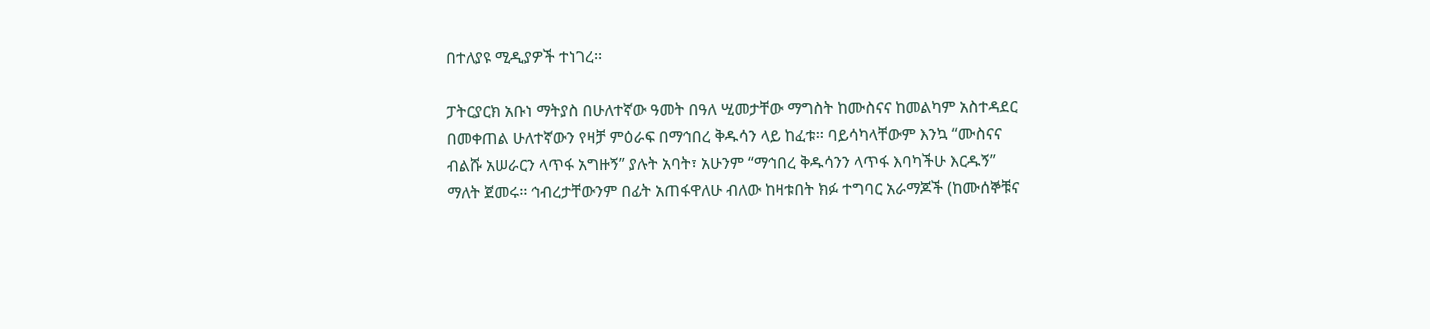በተለያዩ ሚዲያዎች ተነገረ፡፡

ፓትርያርክ አቡነ ማትያስ በሁለተኛው ዓመት በዓለ ሢመታቸው ማግስት ከሙስናና ከመልካም አስተዳደር በመቀጠል ሁለተኛውን የዛቻ ምዕራፍ በማኅበረ ቅዱሳን ላይ ከፈቱ፡፡ ባይሳካላቸውም እንኳ “ሙስናና ብልሹ አሠራርን ላጥፋ አግዙኝ” ያሉት አባት፣ አሁንም “ማኅበረ ቅዱሳንን ላጥፋ እባካችሁ እርዱኝ” ማለት ጀመሩ፡፡ ኅብረታቸውንም በፊት አጠፋዋለሁ ብለው ከዛቱበት ክፉ ተግባር አራማጆች (ከሙሰኞቹና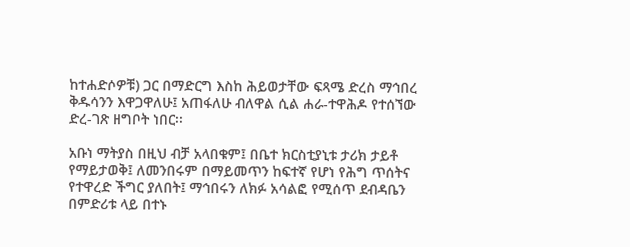ከተሐድሶዎቹ) ጋር በማድርግ እስከ ሕይወታቸው ፍጻሜ ድረስ ማኅበረ ቅዱሳንን እዋጋዋለሁ፤ አጠፋለሁ ብለዋል ሲል ሐራ-ተዋሕዶ የተሰኘው ድረ-ገጽ ዘግቦት ነበር፡፡

አቡነ ማትያስ በዚህ ብቻ አላበቁም፤ በቤተ ክርስቲያኒቱ ታሪክ ታይቶ የማይታወቅ፤ ለመንበሩም በማይመጥን ከፍተኛ የሆነ የሕግ ጥሰትና የተዋረድ ችግር ያለበት፤ ማኅበሩን ለክፉ አሳልፎ የሚሰጥ ደብዳቤን በምድሪቱ ላይ በተኑ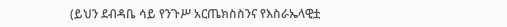(ይህን ደብዳቤ ሳይ የንጉሥ አርጤክስስንና የእስራኤላዊቷ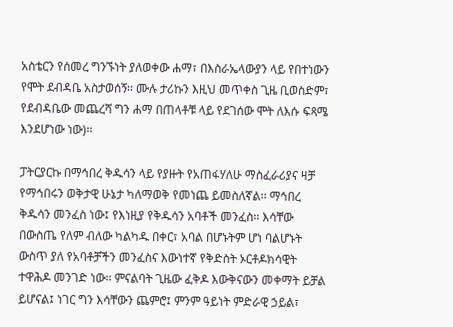አስቴርን የሰመረ ግንኙነት ያለወቀው ሐማ፣ በእስራኤላውያን ላይ የበተነውን የሞት ደብዳቤ አስታወሰኝ፡፡ ሙሉ ታሪኩን እዚህ መጥቀስ ጊዜ ቢወስድም፣ የደብዳቤው መጨረሻ ግን ሐማ በጠላቶቹ ላይ የደገሰው ሞት ለእሱ ፍጻሜ እንደሆነው ነው)፡፡

ፓትርያርኩ በማኅበረ ቅዱሳን ላይ የያዙት የአጠፋሃለሁ ማስፈራሪያና ዛቻ የማኅበሩን ወቅታዊ ሁኔታ ካለማወቅ የመነጨ ይመስለኛል፡፡ ማኅበረ ቅዱሳን መንፈስ ነው፤ የእነዚያ የቅዱሳን አባቶች መንፈስ፡፡ እሳቸው በውስጤ የለም ብለው ካልካዱ በቀር፣ አባል በሆኑትም ሆነ ባልሆኑት ውስጥ ያለ የአባቶቻችን መንፈስና እውነተኛ የቅድስት ኦርቶዶክሳዊት ተዋሕዶ መንገድ ነው፡፡ ምናልባት ጊዜው ፈቅዶ እውቅናውን መቀማት ይቻል ይሆናል፤ ነገር ግን እሳቸውን ጨምሮ፤ ምንም ዓይነት ምድራዊ ኃይል፣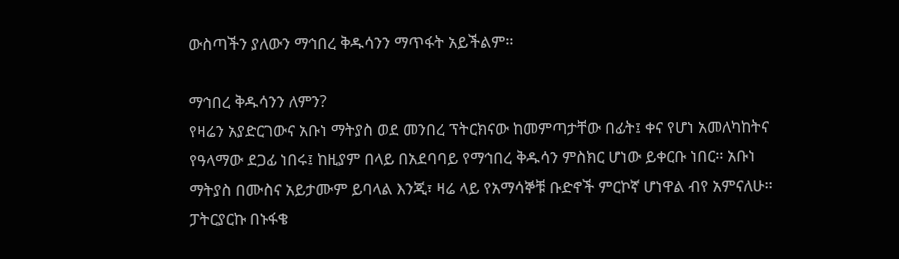ውስጣችን ያለውን ማኅበረ ቅዱሳንን ማጥፋት አይችልም፡፡

ማኅበረ ቅዱሳንን ለምን?
የዛሬን አያድርገውና አቡነ ማትያስ ወደ መንበረ ፕትርክናው ከመምጣታቸው በፊት፤ ቀና የሆነ አመለካከትና የዓላማው ደጋፊ ነበሩ፤ ከዚያም በላይ በአደባባይ የማኅበረ ቅዱሳን ምስክር ሆነው ይቀርቡ ነበር፡፡ አቡነ ማትያስ በሙስና አይታሙም ይባላል እንጂ፣ ዛሬ ላይ የአማሳኞቹ ቡድኖች ምርኮኛ ሆነዋል ብየ አምናለሁ፡፡ ፓትርያርኩ በኑፋቄ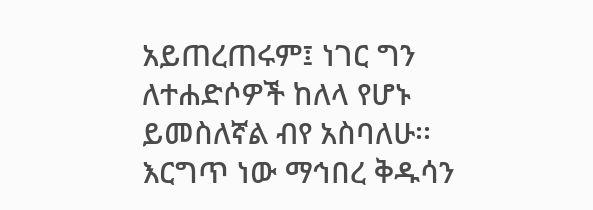አይጠረጠሩም፤ ነገር ግን ለተሐድሶዎች ከለላ የሆኑ ይመስለኛል ብየ አስባለሁ፡፡ እርግጥ ነው ማኅበረ ቅዱሳን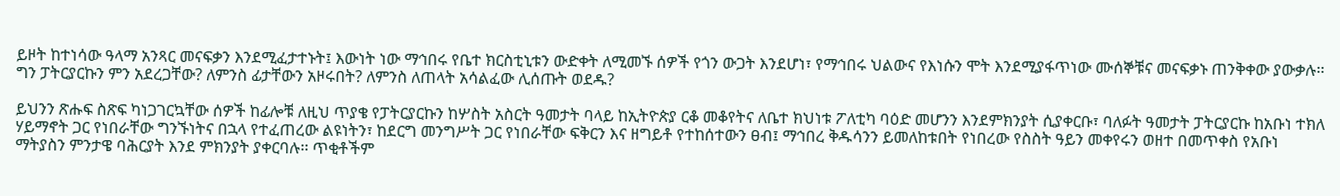ይዞት ከተነሳው ዓላማ አንጻር መናፍቃን እንደሚፈታተኑት፤ እውነት ነው ማኅበሩ የቤተ ክርስቲኒቱን ውድቀት ለሚመኙ ሰዎች የጎን ውጋት እንደሆነ፣ የማኅበሩ ህልውና የእነሱን ሞት እንደሚያፋጥነው ሙሰኞቹና መናፍቃኑ ጠንቅቀው ያውቃሉ፡፡ ግን ፓትርያርኩን ምን አደረጋቸው? ለምንስ ፊታቸውን አዞሩበት? ለምንስ ለጠላት አሳልፈው ሊሰጡት ወደዱ?

ይህንን ጽሑፍ ስጽፍ ካነጋገርኳቸው ሰዎች ከፊሎቹ ለዚህ ጥያቄ የፓትርያርኩን ከሦስት አስርት ዓመታት ባላይ ከኢትዮጵያ ርቆ መቆየትና ለቤተ ክህነቱ ፖለቲካ ባዕድ መሆንን እንደምክንያት ሲያቀርቡ፣ ባለፉት ዓመታት ፓትርያርኩ ከአቡነ ተክለ ሃይማኖት ጋር የነበራቸው ግንኙነትና በኋላ የተፈጠረው ልዩነትን፣ ከደርግ መንግሥት ጋር የነበራቸው ፍቅርን እና ዘግይቶ የተከሰተውን ፀብ፤ ማኅበረ ቅዱሳንን ይመለከቱበት የነበረው የስስት ዓይን መቀየሩን ወዘተ በመጥቀስ የአቡነ ማትያስን ምንታዌ ባሕርያት እንደ ምክንያት ያቀርባሉ፡፡ ጥቂቶችም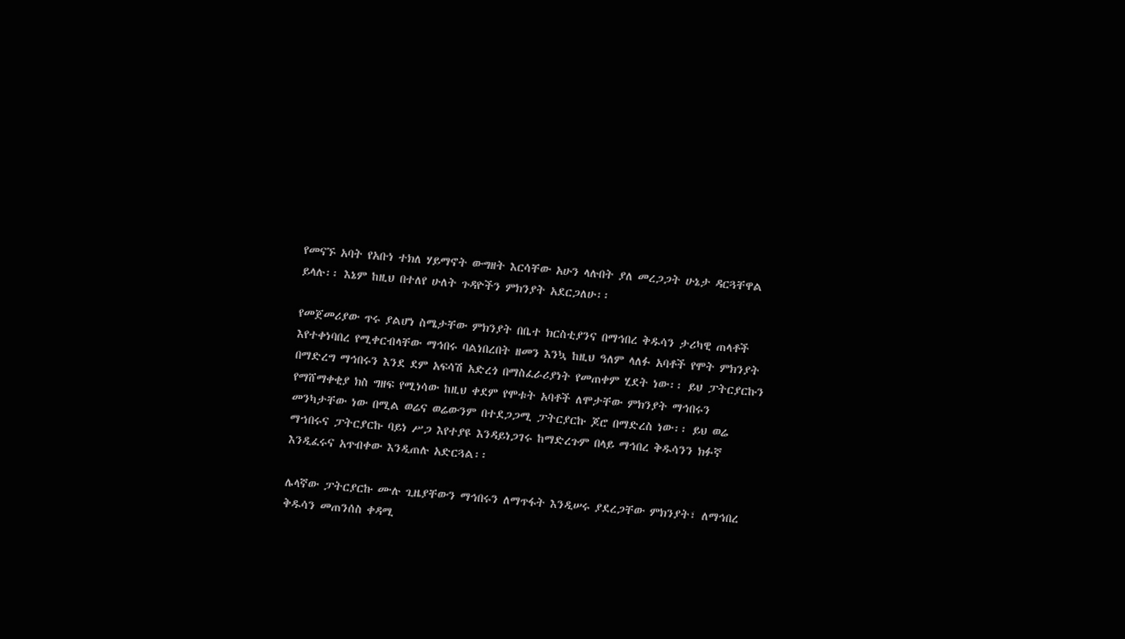የመናኙ አባት የአቡነ ተክለ ሃይማኖት ውግዘት እርሳቸው አሁን ላሉበት ያለ መረጋጋት ሁኔታ ዳርጓቸዋል ይላሉ፡፡ እኔም ከዚህ በተለየ ሁለት ጉዳዮችን ምክንያት አደርጋለሁ፡፡

የመጀመሪያው ጥሩ ያልሆነ ስሜታቸው ምክንያት በቤተ ክርስቲያንና በማኅበረ ቅዱሳን ታሪካዊ ጠላቶች እየተቀነባበረ የሚቀርብላቸው ማኅበሩ ባልነበረበት ዘመን እንኳ ከዚህ ዓለም ላለፉ አባቶች የሞት ምክንያት በማድረግ ማኅበሩን እንደ ደም አፍሳሽ አድረጎ በማስፈራሪያነት የመጠቀም ሂደት ነው፡፡ ይህ ፓትርያርኩን የማሸማቀቂያ ክስ ግዘፍ የሚነሳው ከዚህ ቀደም የሞቱት አባቶች ለሞታቸው ምክንያት ማኅበሩን መንካታቸው ነው በሚል ወሬና ወሬውንም በተደጋጋሚ ፓትርያርኩ ጆሮ በማድረስ ነው፡፡ ይህ ወሬ ማኀበሩና ፓትርያርኩ ባይነ ሥጋ እየተያዩ እንዳይነጋገሩ ከማድረጉም በላይ ማኅበረ ቅዱሳንን ክፉኛ እንዲፈሩና አጥብቀው እንዲጠሉ አድርጓል፡፡

ሌላኛው ፓትርያርኩ ሙሉ ጊዜያቸውን ማኅበሩን ለማጥፋት እንዲሠሩ ያደረጋቸው ምክንያት፣ ለማኅበረ ቅዱሳን መጠንሰስ ቀዳሚ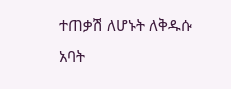ተጠቃሽ ለሆኑት ለቅዱሱ አባት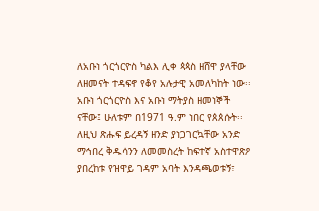ለአቡነ ጎርጎርዮስ ካልእ ሊቀ ጳጳስ ዘሸዋ ያላቸው ለዘመናት ተዳፍኖ የቆየ አሉታዊ አመለካከት ነው፡፡ አቡነ ጎርጎርዮስ እና አቡነ ማትያስ ዘመነኞች ናቸው፤ ሁለቱም በ1971 ዓ.ም ነበር የጰጰሱት፡፡ ለዚህ ጽሑፍ ይረዳኝ ዘንድ ያነጋገርኳቸው አንድ ማኅበረ ቅዱሳንን ለመመስረት ከፍተኛ አስተዋጽዖ ያበረከቱ የዝዋይ ገዳም አባት እንዳጫወቱኝ፣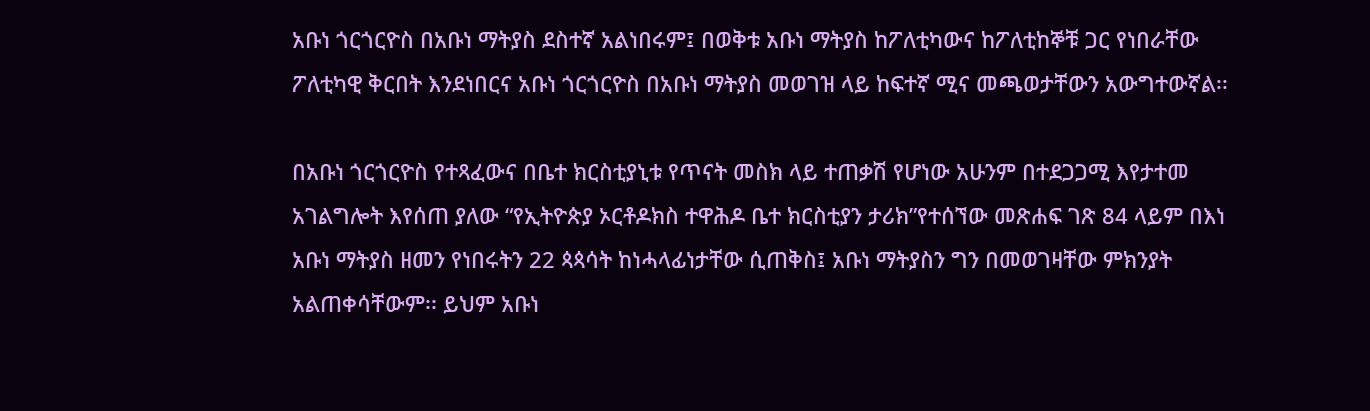አቡነ ጎርጎርዮስ በአቡነ ማትያስ ደስተኛ አልነበሩም፤ በወቅቱ አቡነ ማትያስ ከፖለቲካውና ከፖለቲከኞቹ ጋር የነበራቸው ፖለቲካዊ ቅርበት እንደነበርና አቡነ ጎርጎርዮስ በአቡነ ማትያስ መወገዝ ላይ ከፍተኛ ሚና መጫወታቸውን አውግተውኛል፡፡

በአቡነ ጎርጎርዮስ የተጻፈውና በቤተ ክርስቲያኒቱ የጥናት መስክ ላይ ተጠቃሽ የሆነው አሁንም በተደጋጋሚ እየታተመ አገልግሎት እየሰጠ ያለው “የኢትዮጵያ ኦርቶዶክስ ተዋሕዶ ቤተ ክርስቲያን ታሪክ”የተሰኘው መጽሐፍ ገጽ 84 ላይም በእነ አቡነ ማትያስ ዘመን የነበሩትን 22 ጳጳሳት ከነሓላፊነታቸው ሲጠቅስ፤ አቡነ ማትያስን ግን በመወገዛቸው ምክንያት አልጠቀሳቸውም፡፡ ይህም አቡነ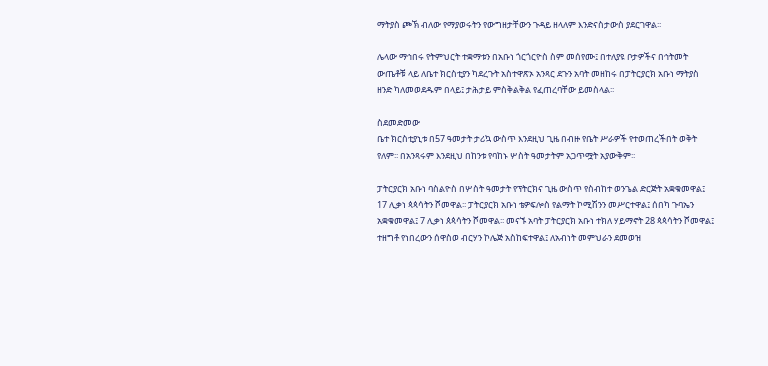ማትያስ ጮኽ ብለው የማያወሩትን የውግዘታቸውን ጉዳይ ዘላለም እንድናስታውስ ያደርገዋል፡፡

ሌላው ማኅበሩ የትምህርት ተቋማቱን በአቡነ ጎርጎርዮስ ስም መሰየሙ፤ በተለያዩ ቦታዎችና በኅትመት ውጤቶቹ ላይ ለቤተ ክርስቲያን ካደረጉት አስተዋጽኦ አንጻር ደጉን አባት መዘከሩ በፓትርያርክ አቡነ ማትያስ ዘንድ ካለመወደዱም በላይ፤ ታሕታይ ምስቅልቅል የፈጠረባቸው ይመስላል፡፡

ስደመድመው
ቤተ ክርስቲያኒቱ በ57 ዓመታት ታሪኳ ውስጥ እንደዚህ ጊዜ በብዙ የቤት ሥራዎች የተወጠረችበት ወቅት የለም፡፡ በአንጻሩም እንደዚህ በከንቱ የባከኑ ሦስት ዓመታትም አጋጥሟት አያውቅም፡፡

ፓትርያርክ አቡነ ባስልዮስ በሦስት ዓመታት የፕትርክና ጊዜ ውስጥ የስብከተ ወንጌል ድርጅት አቋቁመዋል፤ 17 ሊቃነ ጳጳሳትን ሾመዋል፡፡ ፓትርያርክ አቡነ ቴዎፍሎስ የልማት ኮሚሽንን መሥርተዋል፤ ሰበካ ጉባኤን አቋቁመዋል፤ 7 ሊቃነ ጰጳሳትን ሾመዋል፡፡ መናኙ አባት ፓትርያርክ አቡነ ተክለ ሃይማኖት 28 ጳጳሳትን ሾመዋል፤ ተዘግቶ የነበረውን ሰዋስወ ብርሃን ኮሌጅ አስከፍተዋል፤ ለአብነት መምህራን ደመወዝ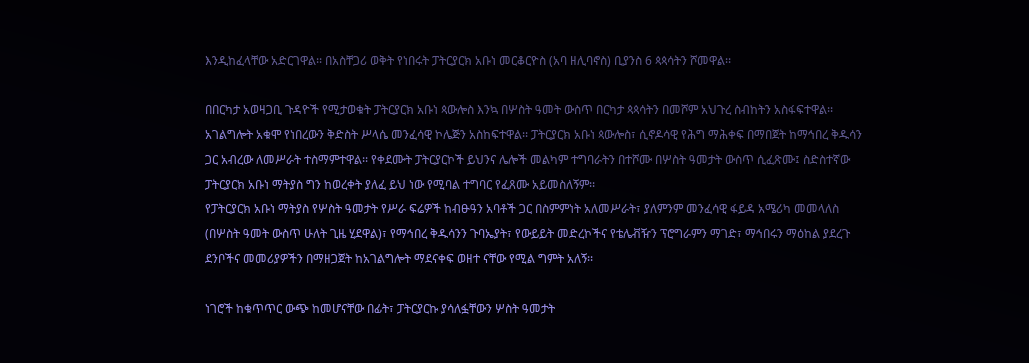እንዲከፈላቸው አድርገዋል፡፡ በአስቸጋሪ ወቅት የነበሩት ፓትርያርክ አቡነ መርቆርዮስ (አባ ዘሊባኖስ) ቢያንስ 6 ጳጳሳትን ሾመዋል፡፡

በበርካታ አወዛጋቢ ጉዳዮች የሚታወቁት ፓትርያርክ አቡነ ጳውሎስ እንኳ በሦስት ዓመት ውስጥ በርካታ ጳጳሳትን በመሾም አህጉረ ስብከትን አስፋፍተዋል፡፡ አገልግሎት አቁሞ የነበረውን ቅድስት ሥላሴ መንፈሳዊ ኮሌጅን አስከፍተዋል፡፡ ፓትርያርክ አቡነ ጳውሎስ፣ ሲኖዶሳዊ የሕግ ማሕቀፍ በማበጀት ከማኅበረ ቅዱሳን ጋር አብረው ለመሥራት ተስማምተዋል፡፡ የቀደሙት ፓትርያርኮች ይህንና ሌሎች መልካም ተግባራትን በተሾሙ በሦስት ዓመታት ውስጥ ሲፈጽሙ፤ ስድስተኛው ፓትርያርክ አቡነ ማትያስ ግን ከወረቀት ያለፈ ይህ ነው የሚባል ተግባር የፈጸሙ አይመስለኝም፡፡
የፓትርያርክ አቡነ ማትያስ የሦስት ዓመታት የሥራ ፍሬዎች ከብፁዓን አባቶች ጋር በስምምነት አለመሥራት፣ ያለምንም መንፈሳዊ ፋይዳ አሜሪካ መመላለስ (በሦስት ዓመት ውስጥ ሁለት ጊዜ ሂደዋል)፣ የማኅበረ ቅዱሳንን ጉባኤያት፣ የውይይት መድረኮችና የቴሌቭዥን ፕሮግራምን ማገድ፣ ማኅበሩን ማዕከል ያደረጉ ደንቦችና መመሪያዎችን በማዘጋጀት ከአገልግሎት ማደናቀፍ ወዘተ ናቸው የሚል ግምት አለኝ፡፡

ነገሮች ከቁጥጥር ውጭ ከመሆናቸው በፊት፣ ፓትርያርኩ ያሳለፏቸውን ሦስት ዓመታት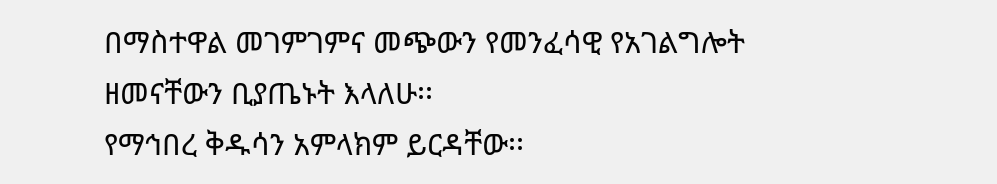በማስተዋል መገምገምና መጭውን የመንፈሳዊ የአገልግሎት ዘመናቸውን ቢያጤኑት እላለሁ፡፡
የማኅበረ ቅዱሳን አምላክም ይርዳቸው፡፡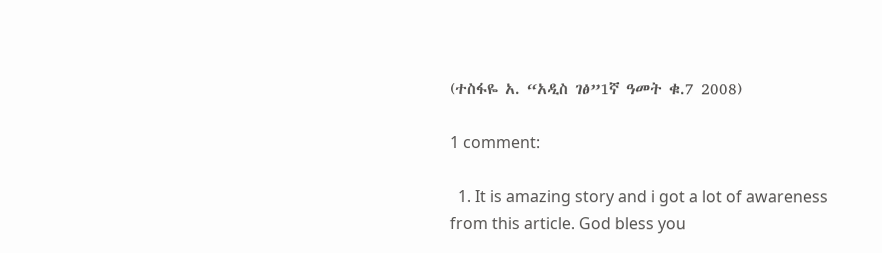(ተስፋዬ አ. “አዲስ ገፅ”1ኛ ዓመት ቁ.7 2008)

1 comment:

  1. It is amazing story and i got a lot of awareness from this article. God bless you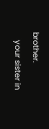brother.
    your sister in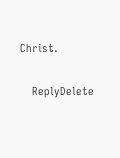Christ.

    ReplyDelete